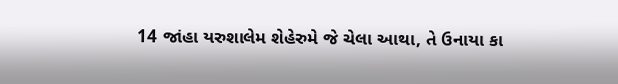14 જાંહા યરુશાલેમ શેહેરુમે જે ચેલા આથા, તે ઉનાયા કા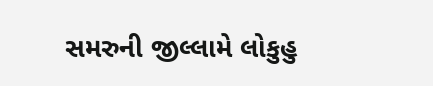સમરુની જીલ્લામે લોકુહુ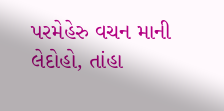પરમેહેરુ વચન માની લેદોહો, તાંહા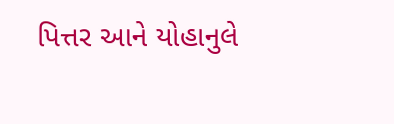પિત્તર આને યોહાનુલે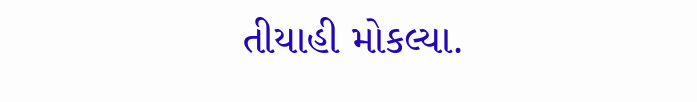તીયાહી મોકલ્યા.